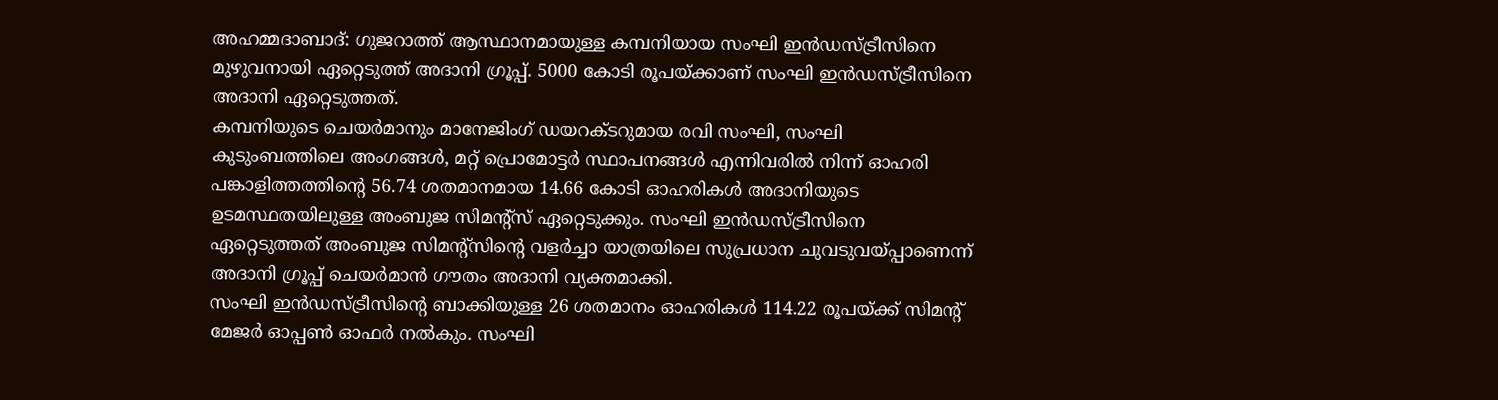അഹമ്മദാബാദ്: ഗുജറാത്ത് ആസ്ഥാനമായുള്ള കമ്പനിയായ സംഘി ഇൻഡസ്ട്രീസിനെ മുഴുവനായി ഏറ്റെടുത്ത് അദാനി ഗ്രൂപ്പ്. 5000 കോടി രൂപയ്ക്കാണ് സംഘി ഇൻഡസ്ട്രീസിനെ അദാനി ഏറ്റെടുത്തത്.
കമ്പനിയുടെ ചെയർമാനും മാനേജിംഗ് ഡയറക്ടറുമായ രവി സംഘി, സംഘി കുടുംബത്തിലെ അംഗങ്ങൾ, മറ്റ് പ്രൊമോട്ടർ സ്ഥാപനങ്ങൾ എന്നിവരിൽ നിന്ന് ഓഹരി പങ്കാളിത്തത്തിന്റെ 56.74 ശതമാനമായ 14.66 കോടി ഓഹരികൾ അദാനിയുടെ ഉടമസ്ഥതയിലുള്ള അംബുജ സിമന്റ്സ് ഏറ്റെടുക്കും. സംഘി ഇൻഡസ്ട്രീസിനെ ഏറ്റെടുത്തത് അംബുജ സിമന്റ്സിന്റെ വളർച്ചാ യാത്രയിലെ സുപ്രധാന ചുവടുവയ്പ്പാണെന്ന് അദാനി ഗ്രൂപ്പ് ചെയർമാൻ ഗൗതം അദാനി വ്യക്തമാക്കി.
സംഘി ഇൻഡസ്ട്രീസിന്റെ ബാക്കിയുള്ള 26 ശതമാനം ഓഹരികൾ 114.22 രൂപയ്ക്ക് സിമന്റ് മേജർ ഓപ്പൺ ഓഫർ നൽകും. സംഘി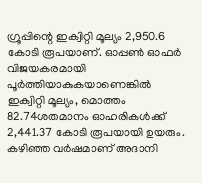ഗ്രൂപ്പിന്റെ ഇക്വിറ്റി മൂല്യം 2,950.6 കോടി രൂപയാണ്. ഓപ്പൺ ഓഫർ വിജയകരമായി പൂർത്തിയാകുകയാണെങ്കിൽ ഇക്വിറ്റി മൂല്യം, മൊത്തം 82.74ശതമാനം ഓഹരികൾക്ക് 2,441.37 കോടി രൂപയായി ഉയരും. കഴിഞ്ഞ വർഷമാണ് അദാനി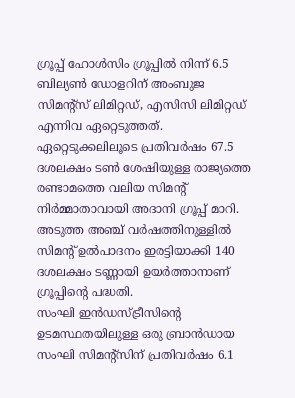ഗ്രൂപ്പ് ഹോൾസിം ഗ്രൂപ്പിൽ നിന്ന് 6.5 ബില്യൺ ഡോളറിന് അംബുജ സിമന്റ്സ് ലിമിറ്റഡ്, എസിസി ലിമിറ്റഡ് എന്നിവ ഏറ്റെടുത്തത്. ഏറ്റെടുക്കലിലൂടെ പ്രതിവർഷം 67.5 ദശലക്ഷം ടൺ ശേഷിയുള്ള രാജ്യത്തെ രണ്ടാമത്തെ വലിയ സിമന്റ് നിർമ്മാതാവായി അദാനി ഗ്രൂപ്പ് മാറി. അടുത്ത അഞ്ച് വർഷത്തിനുള്ളിൽ സിമന്റ് ഉൽപാദനം ഇരട്ടിയാക്കി 140 ദശലക്ഷം ടണ്ണായി ഉയർത്താനാണ് ഗ്രൂപ്പിന്റെ പദ്ധതി.
സംഘി ഇൻഡസ്ട്രീസിന്റെ ഉടമസ്ഥതയിലുള്ള ഒരു ബ്രാൻഡായ സംഘി സിമന്റ്സിന് പ്രതിവർഷം 6.1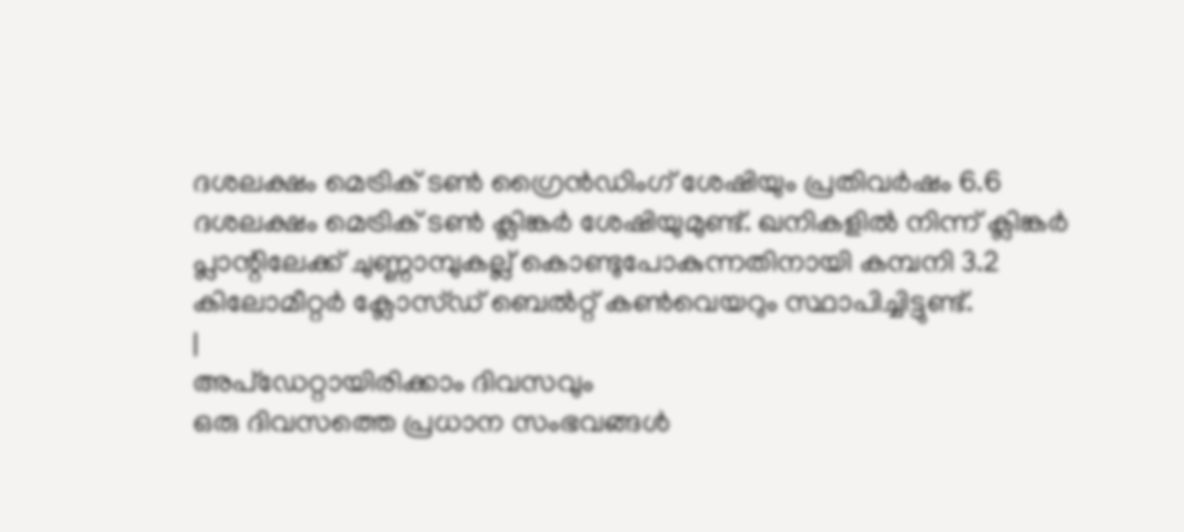ദശലക്ഷം മെട്രിക് ടൺ ഗ്രൈൻഡിംഗ് ശേഷിയും പ്രതിവർഷം 6.6 ദശലക്ഷം മെട്രിക് ടൺ ക്ലിങ്കർ ശേഷിയുമുണ്ട്. ഖനികളിൽ നിന്ന് ക്ലിങ്കർ പ്ലാന്റിലേക്ക് ചുണ്ണാമ്പുകല്ല് കൊണ്ടുപോകുന്നതിനായി കമ്പനി 3.2 കിലോമീറ്റർ ക്ലോസ്ഡ് ബെൽറ്റ് കൺവെയറും സ്ഥാപിച്ചിട്ടുണ്ട്.
|
അപ്ഡേറ്റായിരിക്കാം ദിവസവും
ഒരു ദിവസത്തെ പ്രധാന സംഭവങ്ങൾ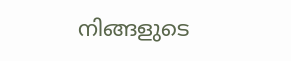നിങ്ങളുടെ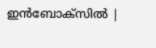ഇൻബോക്സിൽ |